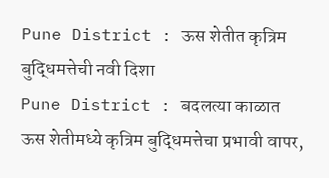Pune District : ऊस शेतीत कृत्रिम बुद्धिमत्तेची नवी दिशा
Pune District : बदलत्या काळात ऊस शेतीमध्ये कृत्रिम बुद्धिमत्तेचा प्रभावी वापर,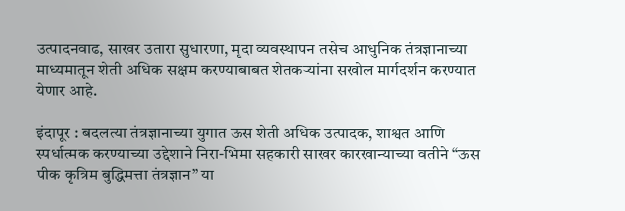उत्पादनवाढ, साखर उतारा सुधारणा, मृदा व्यवस्थापन तसेच आधुनिक तंत्रज्ञानाच्या माध्यमातून शेती अधिक सक्षम करण्याबाबत शेतकऱ्यांना सखोल मार्गदर्शन करण्यात येणार आहे.

इंदापूर : बदलत्या तंत्रज्ञानाच्या युगात ऊस शेती अधिक उत्पादक, शाश्वत आणि स्पर्धात्मक करण्याच्या उद्देशाने निरा-भिमा सहकारी साखर कारखान्याच्या वतीने “ऊस पीक कृत्रिम बुद्धिमत्ता तंत्रज्ञान” या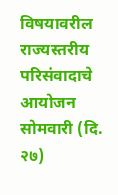विषयावरील राज्यस्तरीय परिसंवादाचे आयोजन सोमवारी (दि. २७)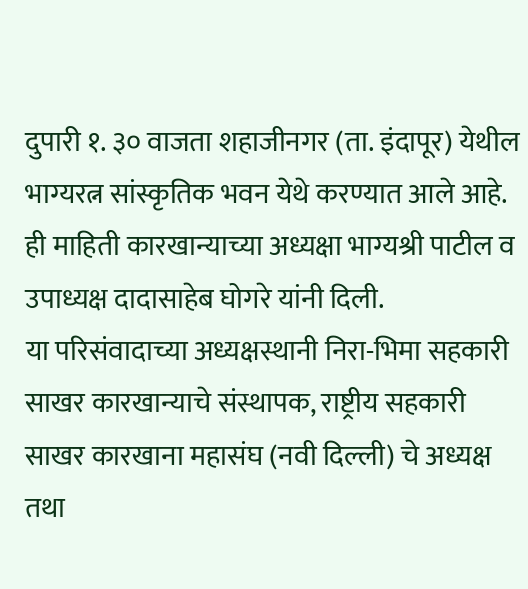दुपारी १. ३० वाजता शहाजीनगर (ता. इंदापूर) येथील भाग्यरत्न सांस्कृतिक भवन येथे करण्यात आले आहे. ही माहिती कारखान्याच्या अध्यक्षा भाग्यश्री पाटील व उपाध्यक्ष दादासाहेब घोगरे यांनी दिली.
या परिसंवादाच्या अध्यक्षस्थानी निरा-भिमा सहकारी साखर कारखान्याचे संस्थापक, राष्ट्रीय सहकारी साखर कारखाना महासंघ (नवी दिल्ली) चे अध्यक्ष तथा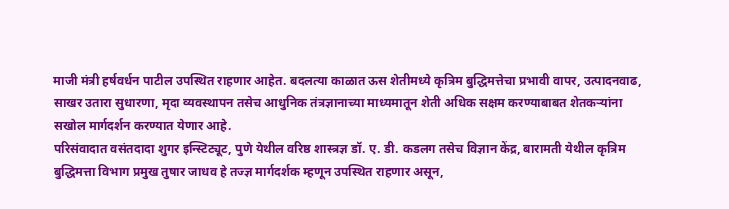माजी मंत्री हर्षवर्धन पाटील उपस्थित राहणार आहेत. बदलत्या काळात ऊस शेतीमध्ये कृत्रिम बुद्धिमत्तेचा प्रभावी वापर, उत्पादनवाढ, साखर उतारा सुधारणा, मृदा व्यवस्थापन तसेच आधुनिक तंत्रज्ञानाच्या माध्यमातून शेती अधिक सक्षम करण्याबाबत शेतकऱ्यांना सखोल मार्गदर्शन करण्यात येणार आहे.
परिसंवादात वसंतदादा शुगर इन्स्टिट्यूट, पुणे येथील वरिष्ठ शास्त्रज्ञ डॉ. ए. डी. कडलग तसेच विज्ञान केंद्र, बारामती येथील कृत्रिम बुद्धिमत्ता विभाग प्रमुख तुषार जाधव हे तज्ज्ञ मार्गदर्शक म्हणून उपस्थित राहणार असून,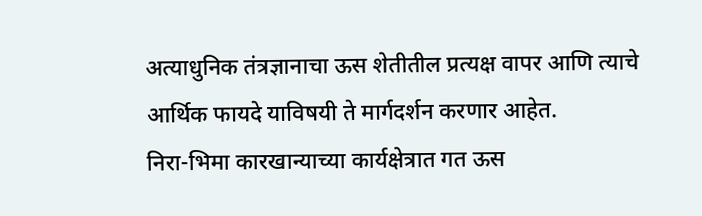अत्याधुनिक तंत्रज्ञानाचा ऊस शेतीतील प्रत्यक्ष वापर आणि त्याचे आर्थिक फायदे याविषयी ते मार्गदर्शन करणार आहेत.
निरा-भिमा कारखान्याच्या कार्यक्षेत्रात गत ऊस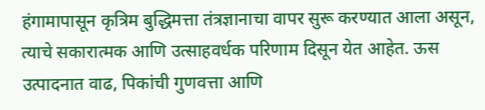हंगामापासून कृत्रिम बुद्धिमत्ता तंत्रज्ञानाचा वापर सुरू करण्यात आला असून, त्याचे सकारात्मक आणि उत्साहवर्धक परिणाम दिसून येत आहेत. ऊस उत्पादनात वाढ, पिकांची गुणवत्ता आणि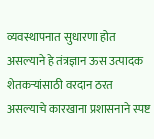व्यवस्थापनात सुधारणा होत असल्याने हे तंत्रज्ञान ऊस उत्पादक शेतकऱ्यांसाठी वरदान ठरत असल्याचे कारखाना प्रशासनाने स्पष्ट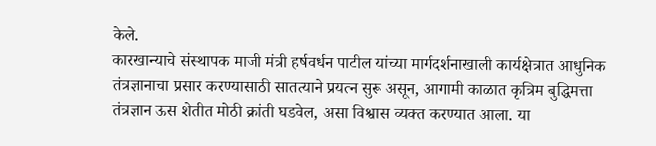केले.
कारखान्याचे संस्थापक माजी मंत्री हर्षवर्धन पाटील यांच्या मार्गदर्शनाखाली कार्यक्षेत्रात आधुनिक तंत्रज्ञानाचा प्रसार करण्यासाठी सातत्याने प्रयत्न सुरू असून, आगामी काळात कृत्रिम बुद्धिमत्ता तंत्रज्ञान ऊस शेतीत मोठी क्रांती घडवेल, असा विश्वास व्यक्त करण्यात आला. या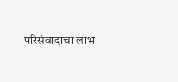परिसंवादाचा लाभ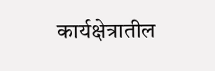कार्यक्षेत्रातील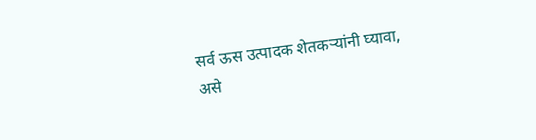सर्व ऊस उत्पादक शेतकऱ्यांनी घ्यावा, असे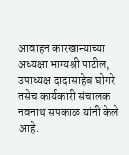आवाहन कारखान्याच्या अध्यक्षा भाग्यश्री पाटील, उपाध्यक्ष दादासाहेब घोगरे तसेच कार्यकारी संचालक नवनाथ सपकाळ यांनी केले आहे.